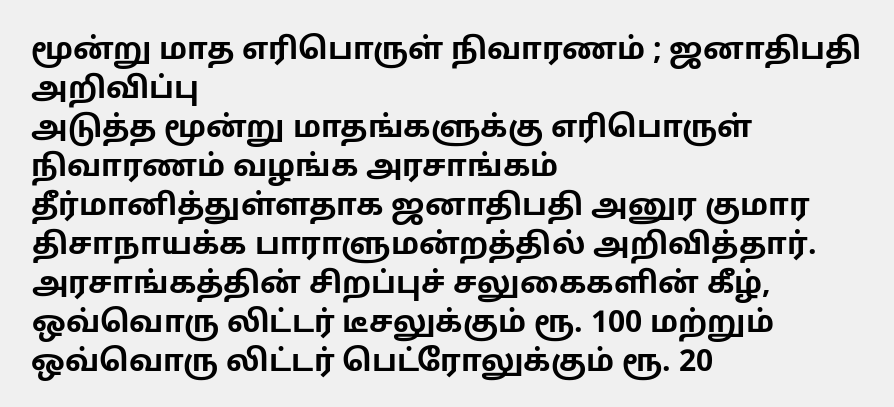மூன்று மாத எரிபொருள் நிவாரணம் ; ஜனாதிபதி அறிவிப்பு
அடுத்த மூன்று மாதங்களுக்கு எரிபொருள் நிவாரணம் வழங்க அரசாங்கம் தீர்மானித்துள்ளதாக ஜனாதிபதி அனுர குமார திசாநாயக்க பாராளுமன்றத்தில் அறிவித்தார்.
அரசாங்கத்தின் சிறப்புச் சலுகைகளின் கீழ், ஒவ்வொரு லிட்டர் டீசலுக்கும் ரூ. 100 மற்றும் ஒவ்வொரு லிட்டர் பெட்ரோலுக்கும் ரூ. 20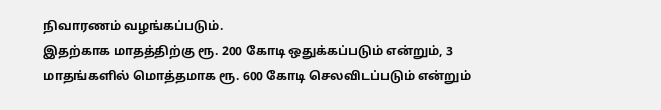நிவாரணம் வழங்கப்படும்.
இதற்காக மாதத்திற்கு ரூ. 200 கோடி ஒதுக்கப்படும் என்றும், 3 மாதங்களில் மொத்தமாக ரூ. 600 கோடி செலவிடப்படும் என்றும்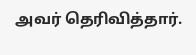அவர் தெரிவித்தார்.